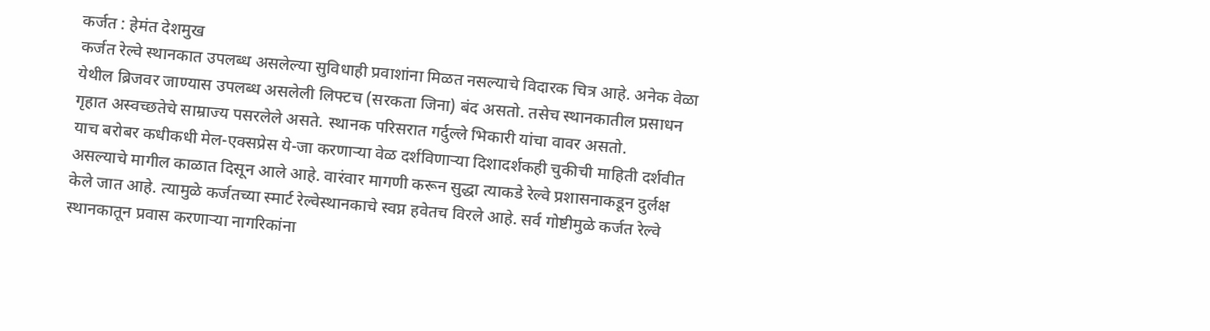कर्जत : हेमंत देशमुख
कर्जत रेल्वे स्थानकात उपलब्ध असलेल्या सुविधाही प्रवाशांना मिळत नसल्याचे विदारक चित्र आहे. अनेक वेळा येथील ब्रिजवर जाण्यास उपलब्ध असलेली लिफ्टच (सरकता जिना) बंद असतो. तसेच स्थानकातील प्रसाधन गृहात अस्वच्छतेचे साम्राज्य पसरलेले असते. स्थानक परिसरात गर्दुल्ले भिकारी यांचा वावर असतो.
याच बरोबर कधीकधी मेल-एक्सप्रेस ये-जा करणाऱ्या वेळ दर्शविणाऱ्या दिशादर्शकही चुकीची माहिती दर्शवीत असल्याचे मागील काळात दिसून आले आहे. वारंवार मागणी करून सुद्धा त्याकडे रेल्वे प्रशासनाकडून दुर्लक्ष केले जात आहे. त्यामुळे कर्जतच्या स्मार्ट रेल्वेस्थानकाचे स्वप्न हवेतच विरले आहे. सर्व गोष्टीमुळे कर्जत रेल्वे स्थानकातून प्रवास करणाऱ्या नागरिकांना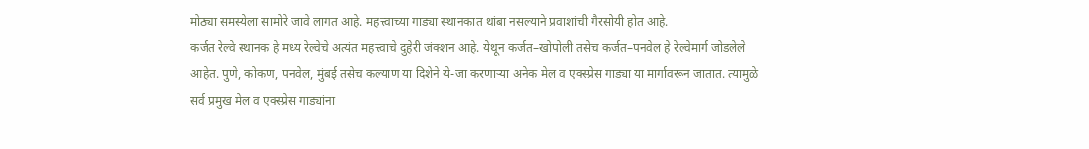मोठ्या समस्येला सामोरे जावे लागत आहे. महत्त्वाच्या गाड्या स्थानकात थांबा नसल्याने प्रवाशांची गैरसोयी होत आहे.
कर्जत रेल्वे स्थानक हे मध्य रेल्वेचे अत्यंत महत्त्वाचे दुहेरी जंक्शन आहे. येथून कर्जत–खोपोली तसेच कर्जत–पनवेल हे रेल्वेमार्ग जोडलेले आहेत. पुणे, कोकण, पनवेल, मुंबई तसेच कल्याण या दिशेने ये-जा करणाऱ्या अनेक मेल व एक्स्प्रेस गाड्या या मार्गावरून जातात. त्यामुळे सर्व प्रमुख मेल व एक्स्प्रेस गाड्यांना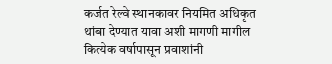कर्जत रेल्वे स्थानकावर नियमित अधिकृत थांबा देण्यात यावा अशी मागणी मागील कित्येक वर्षापासून प्रवाशांनी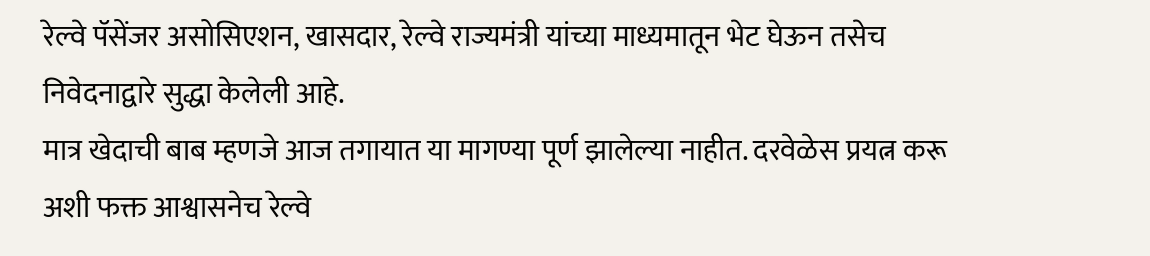रेल्वे पॅसेंजर असोसिएशन, खासदार, रेल्वे राज्यमंत्री यांच्या माध्यमातून भेट घेऊन तसेच निवेदनाद्वारे सुद्धा केलेली आहे.
मात्र खेदाची बाब म्हणजे आज तगायात या मागण्या पूर्ण झालेल्या नाहीत. दरवेळेस प्रयत्न करू अशी फक्त आश्वासनेच रेल्वे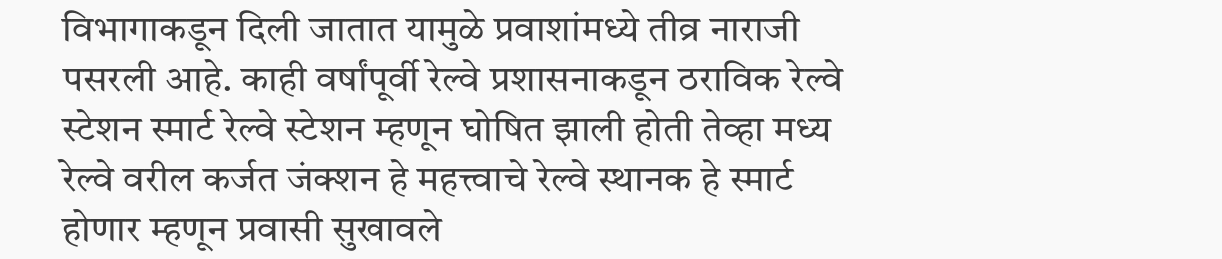विभागाकडून दिली जातात यामुळे प्रवाशांमध्ये तीव्र नाराजी पसरली आहे. काही वर्षांपूर्वी रेल्वे प्रशासनाकडून ठराविक रेल्वे स्टेशन स्मार्ट रेल्वे स्टेशन म्हणून घोषित झाली होती तेव्हा मध्य रेल्वे वरील कर्जत जंक्शन हे महत्त्वाचे रेल्वे स्थानक हे स्मार्ट होणार म्हणून प्रवासी सुखावले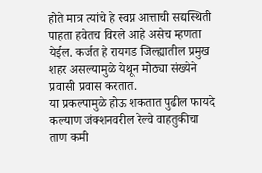होते मात्र त्यांचे हे स्वप्न आत्ताची सद्यस्थिती पाहता हवेतच विरले आहे असेच म्हणता येईल. कर्जत हे रायगड जिल्ह्यातील प्रमुख शहर असल्यामुळे येथून मोठ्या संख्येने प्रवासी प्रवास करतात.
या प्रकल्पामुळे होऊ शकतात पुढील फायदे
कल्याण जंक्शनवरील रेल्वे वाहतुकीचा ताण कमी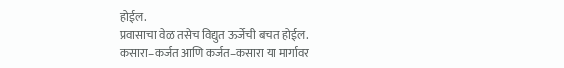होईल.
प्रवासाचा वेळ तसेच विद्युत ऊर्जेची बचत होईल.
कसारा–कर्जत आणि कर्जत–कसारा या मार्गावर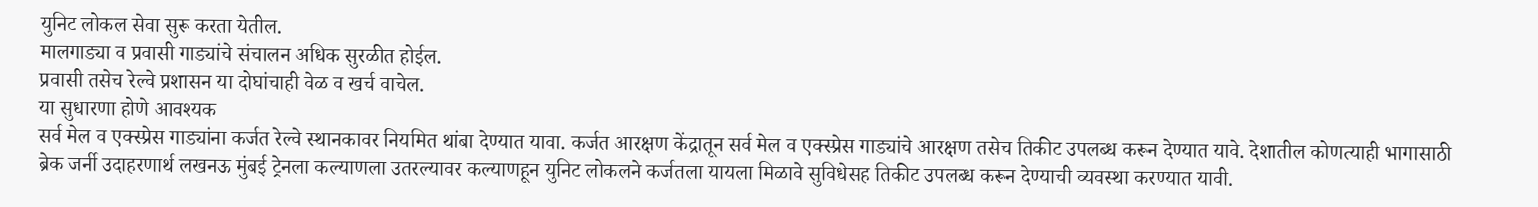युनिट लोकल सेवा सुरू करता येतील.
मालगाड्या व प्रवासी गाड्यांचे संचालन अधिक सुरळीत होईल.
प्रवासी तसेच रेल्वे प्रशासन या दोघांचाही वेळ व खर्च वाचेल.
या सुधारणा होणे आवश्यक
सर्व मेल व एक्स्प्रेस गाड्यांना कर्जत रेल्वे स्थानकावर नियमित थांबा देण्यात यावा. कर्जत आरक्षण केंद्रातून सर्व मेल व एक्स्प्रेस गाड्यांचे आरक्षण तसेच तिकीट उपलब्ध करून देण्यात यावे. देशातील कोणत्याही भागासाठी ब्रेक जर्नी उदाहरणार्थ लखनऊ मुंबई ट्रेनला कल्याणला उतरल्यावर कल्याणहून युनिट लोकलने कर्जतला यायला मिळावे सुविधेसह तिकीट उपलब्ध करून देण्याची व्यवस्था करण्यात यावी.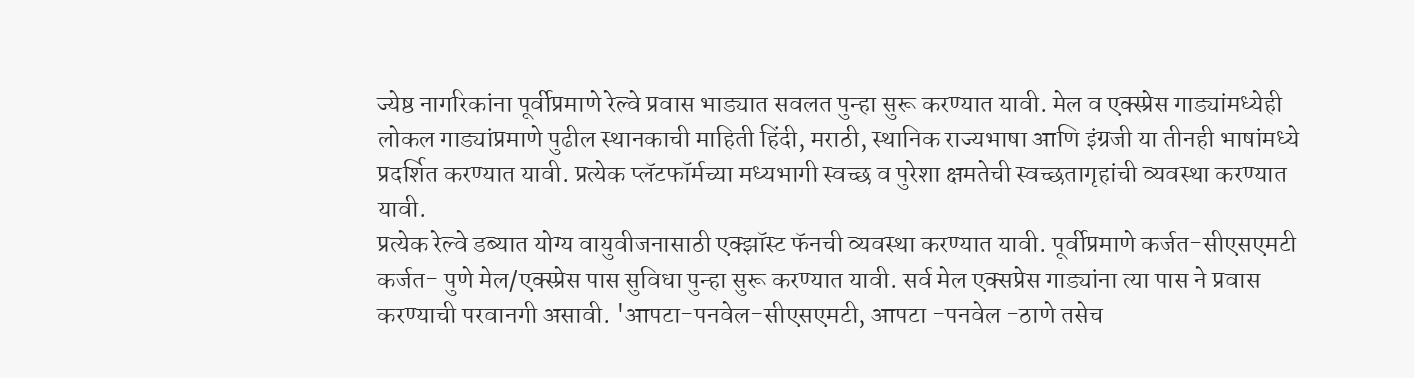ज्येष्ठ नागरिकांना पूर्वीप्रमाणे रेल्वे प्रवास भाड्यात सवलत पुन्हा सुरू करण्यात यावी. मेल व एक्स्प्रेस गाड्यांमध्येही लोकल गाड्यांप्रमाणे पुढील स्थानकाची माहिती हिंदी, मराठी, स्थानिक राज्यभाषा आणि इंग्रजी या तीनही भाषांमध्ये प्रदर्शित करण्यात यावी. प्रत्येक प्लॅटफॉर्मच्या मध्यभागी स्वच्छ व पुरेशा क्षमतेची स्वच्छतागृहांची व्यवस्था करण्यात यावी.
प्रत्येक रेल्वे डब्यात योग्य वायुवीजनासाठी एक्झॉस्ट फॅनची व्यवस्था करण्यात यावी. पूर्वीप्रमाणे कर्जत-सीएसएमटी कर्जत- पुणे मेल/एक्स्प्रेस पास सुविधा पुन्हा सुरू करण्यात यावी. सर्व मेल एक्सप्रेस गाड्यांना त्या पास ने प्रवास करण्याची परवानगी असावी. 'आपटा-पनवेल-सीएसएमटी, आपटा -पनवेल -ठाणे तसेच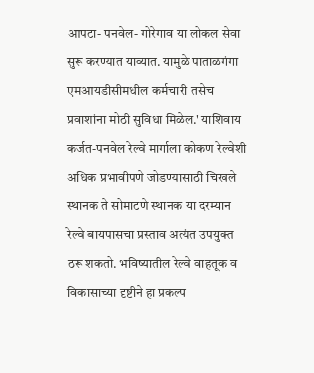आपटा- पनवेल- गोरेगाव या लोकल सेवा सुरू करण्यात याव्यात. यामुळे पाताळगंगा एमआयडीसीमधील कर्मचारी तसेच प्रवाशांना मोठी सुविधा मिळेल.' याशिवाय कर्जत-पनवेल रेल्वे मार्गाला कोकण रेल्वेशी अधिक प्रभावीपणे जोडण्यासाठी चिखले स्थानक ते सोमाटणे स्थानक या दरम्यान रेल्वे बायपासचा प्रस्ताव अत्यंत उपयुक्त ठरू शकतो. भविष्यातील रेल्वे वाहतूक व विकासाच्या दृष्टीने हा प्रकल्प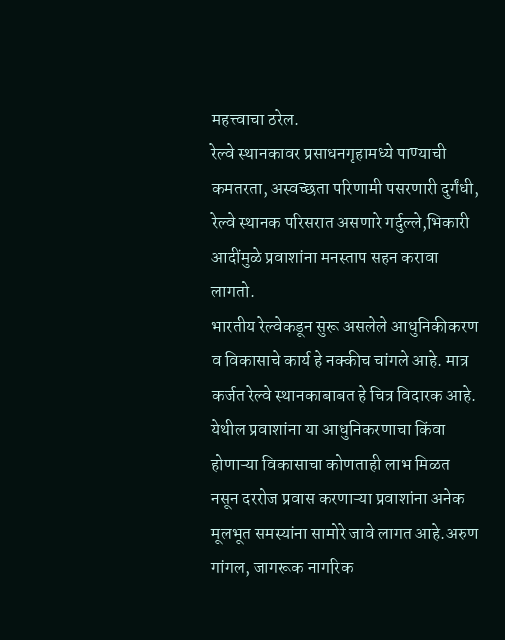महत्त्वाचा ठरेल.
रेल्वे स्थानकावर प्रसाधनगृहामध्ये पाण्याची कमतरता, अस्वच्छता परिणामी पसरणारी दुर्गंधी, रेल्वे स्थानक परिसरात असणारे गर्दुल्ले,भिकारी आदींमुळे प्रवाशांना मनस्ताप सहन करावा लागतो.
भारतीय रेल्वेकडून सुरू असलेले आधुनिकीकरण व विकासाचे कार्य हे नक्कीच चांगले आहे. मात्र कर्जत रेल्वे स्थानकाबाबत हे चित्र विदारक आहे. येथील प्रवाशांना या आधुनिकरणाचा किंवा होणाऱ्या विकासाचा कोणताही लाभ मिळत नसून दररोज प्रवास करणाऱ्या प्रवाशांना अनेक मूलभूत समस्यांना सामोरे जावे लागत आहे.अरुण गांगल, जागरूक नागरिक